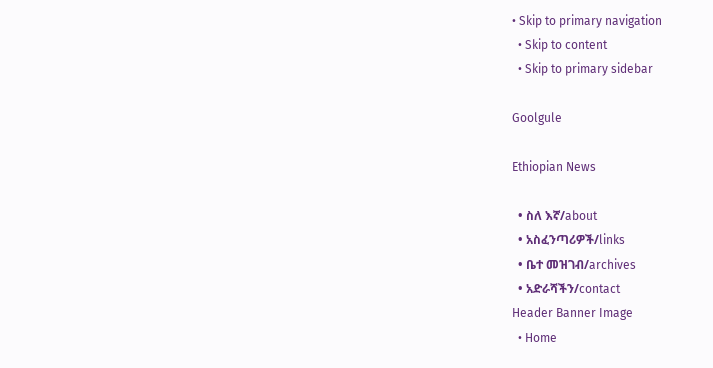• Skip to primary navigation
  • Skip to content
  • Skip to primary sidebar

Goolgule

Ethiopian News

  • ስለ እኛ/about
  • አስፈንጣሪዎች/links
  • ቤተ መዝገብ/archives
  • አድራሻችን/contact
Header Banner Image
  • Home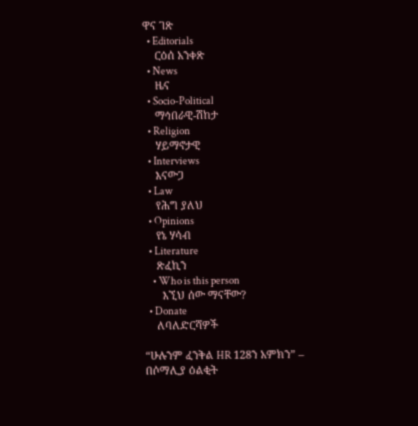ዋና ገጽ
  • Editorials
    ርዕሰ አንቀጽ
  • News
    ዜና
  • Socio-Political
    ማኅበራዊ-ሽከታ
  • Religion
    ሃይማኖታዊ
  • Interviews
    እናውጋ
  • Law
    የሕግ ያለህ
  • Opinions
    የኔ ሃሳብ
  • Literature
    ጽፈኪን
    • Who is this person
      እኚህ ሰው ማናቸው?
  • Donate
    ለባለድርሻዎች

“ሁሉንም ፈንቅል HR 128ን አምክን” – በሶማሊያ ዕልቂት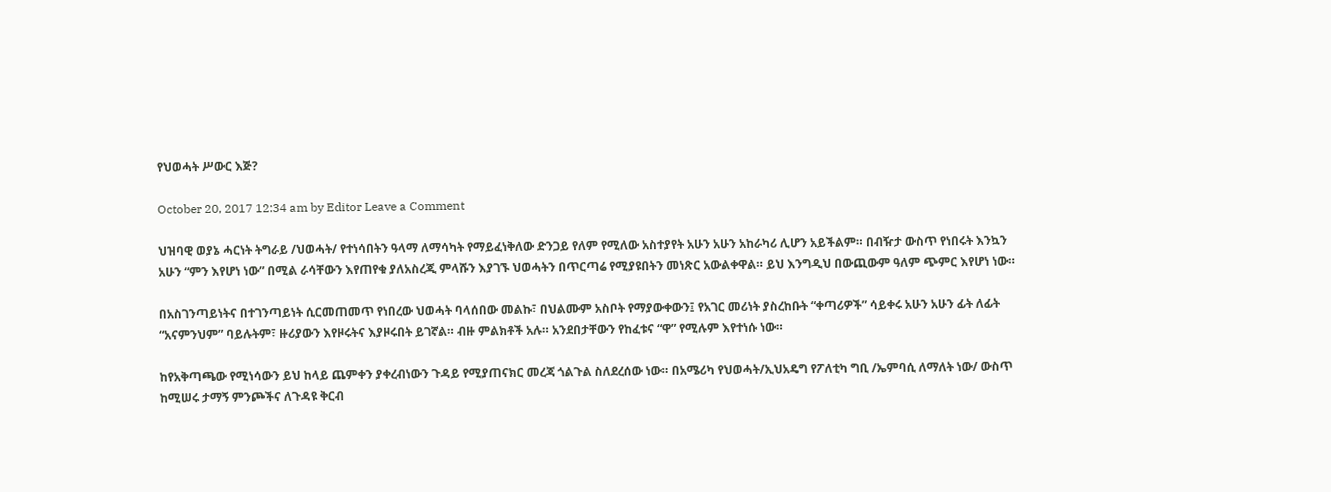የህወሓት ሥውር እጅ?

October 20, 2017 12:34 am by Editor Leave a Comment

ህዝባዊ ወያኔ ሓርነት ትግራይ /ህወሓት/ የተነሳበትን ዓላማ ለማሳካት የማይፈነቅለው ድንጋይ የለም የሚለው አስተያየት አሁን አሁን አከራካሪ ሊሆን አይችልም። በብዥታ ውስጥ የነበሩት እንኳን አሁን “ምን እየሆነ ነው” በሚል ራሳቸውን እየጠየቁ ያለአስረጂ ምላሹን እያገኙ ህወሓትን በጥርጣሬ የሚያዩበትን መነጽር አውልቀዋል። ይህ እንግዲህ በውጪውም ዓለም ጭምር እየሆነ ነው።

በአስገንጣይነትና በተገንጣይነት ሲርመጠመጥ የነበረው ህወሓት ባላሰበው መልኩ፣ በህልሙም አስቦት የማያውቀውን፤ የአገር መሪነት ያስረከቡት “ቀጣሪዎች” ሳይቀሩ አሁን አሁን ፊት ለፊት “አናምንህም” ባይሉትም፣ ዙሪያውን እየዞሩትና እያዞሩበት ይገኛል። ብዙ ምልክቶች አሉ። አንደበታቸውን የከፈቱና “ዋ” የሚሉም እየተነሱ ነው።

ከየአቅጣጫው የሚነሳውን ይህ ከላይ ጨምቀን ያቀረብነውን ጉዳይ የሚያጠናክር መረጃ ጎልጉል ስለደረሰው ነው። በአሜሪካ የህወሓት/ኢህአዴግ የፖለቲካ ግቢ /ኤምባሲ ለማለት ነው/ ውስጥ ከሚሠሩ ታማኝ ምንጮችና ለጉዳዩ ቅርብ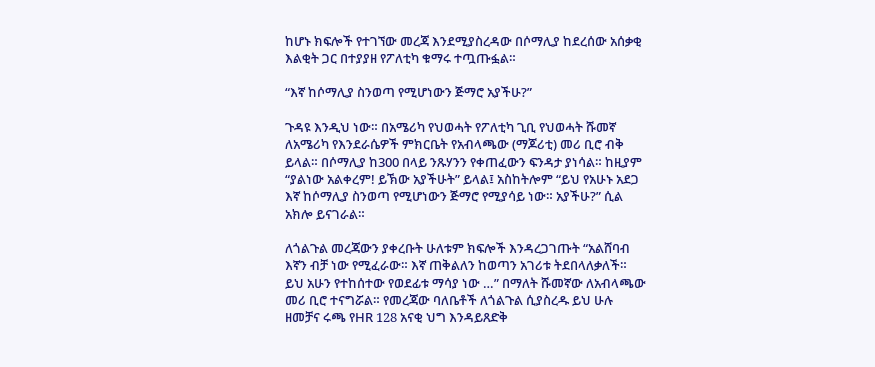ከሆኑ ክፍሎች የተገኘው መረጃ እንደሚያስረዳው በሶማሊያ ከደረሰው አሰቃቂ እልቂት ጋር በተያያዘ የፖለቲካ ቁማሩ ተጧጡፏል።

“እኛ ከሶማሊያ ስንወጣ የሚሆነውን ጅማሮ አያችሁ?”

ጉዳዩ እንዲህ ነው። በአሜሪካ የህወሓት የፖለቲካ ጊቢ የህወሓት ሹመኛ ለአሜሪካ የእንደራሴዎች ምክርቤት የአብላጫው (ማጆሪቲ) መሪ ቢሮ ብቅ ይላል። በሶማሊያ ከ300 በላይ ንጹሃንን የቀጠፈውን ፍንዳታ ያነሳል። ከዚያም “ያልነው አልቀረም! ይኽው አያችሁት” ይላል፤ አስከትሎም “ይህ የአሁኑ አደጋ እኛ ከሶማሊያ ስንወጣ የሚሆነውን ጅማሮ የሚያሳይ ነው። አያችሁ?” ሲል አክሎ ይናገራል።

ለጎልጉል መረጃውን ያቀረቡት ሁለቱም ክፍሎች እንዳረጋገጡት “አልሸባብ እኛን ብቻ ነው የሚፈራው። እኛ ጠቅልለን ከወጣን አገሪቱ ትደበላለቃለች። ይህ አሁን የተከሰተው የወደፊቱ ማሳያ ነው …” በማለት ሹመኛው ለአብላጫው መሪ ቢሮ ተናግሯል። የመረጃው ባለቤቶች ለጎልጉል ሲያስረዱ ይህ ሁሉ ዘመቻና ሩጫ የHR 128 አናቂ ህግ እንዳይጸድቅ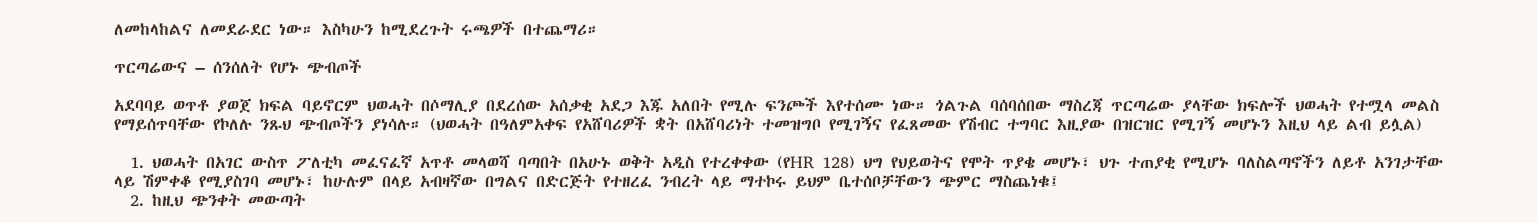ለመከላከልና ለመደራደር ነው። እስካሁን ከሚደረጉት ሩጫዎች በተጨማሪ።

ጥርጣሬውና – ሰንሰለት የሆኑ ጭብጦች

አደባባይ ወጥቶ ያወጀ ክፍል ባይኖርም ህወሓት በሶማሊያ በደረሰው አሰቃቂ አደጋ እጁ አለበት የሚሉ ፍንጮች እየተሰሙ ነው። ጎልጉል ባሰባሰበው ማስረጃ ጥርጣሬው ያላቸው ክፍሎች ህወሓት የተሟላ መልስ የማይሰጥባቸው የኮለሉ ንጹህ ጭብጦችን ያነሳሉ። (ህወሓት በዓለምአቀፍ የአሸባሪዎች ቋት በአሸባሪነት ተመዝግቦ የሚገኝና የፈጸመው የሽብር ተግባር እዚያው በዝርዝር የሚገኝ መሆኑን እዚህ ላይ ልብ ይሏል)

  1. ህወሓት በአገር ውስጥ ፖለቲካ መፈናፈኛ አጥቶ መላወሻ ባጣበት በአሁኑ ወቅት አዲስ የተረቀቀው (የHR 128) ህግ የህይወትና የሞት ጥያቄ መሆኑ፣ ህጉ ተጠያቂ የሚሆኑ ባለስልጣኖችን ለይቶ አንገታቸው ላይ ሽምቀቆ የሚያስገባ መሆኑ፣ ከሁሉም በላይ አብዛኛው በግልና በድርጅት የተዘረፈ ንብረት ላይ ማተኮሩ ይህም ቤተሰቦቻቸውን ጭምር ማስጨነቁ፤
  2. ከዚህ ጭንቀት መውጣት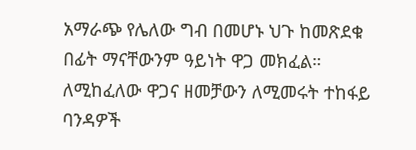አማራጭ የሌለው ግብ በመሆኑ ህጉ ከመጽደቁ በፊት ማናቸውንም ዓይነት ዋጋ መክፈል። ለሚከፈለው ዋጋና ዘመቻውን ለሚመሩት ተከፋይ ባንዳዎች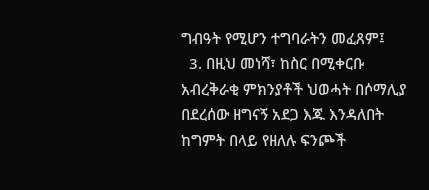ግብዓት የሚሆን ተግባራትን መፈጸም፤
  3. በዚህ መነሻ፣ ከስር በሚቀርቡ አብረቅራቂ ምክንያቶች ህወሓት በሶማሊያ በደረሰው ዘግናኝ አደጋ እጁ እንዳለበት ከግምት በላይ የዘለሉ ፍንጮች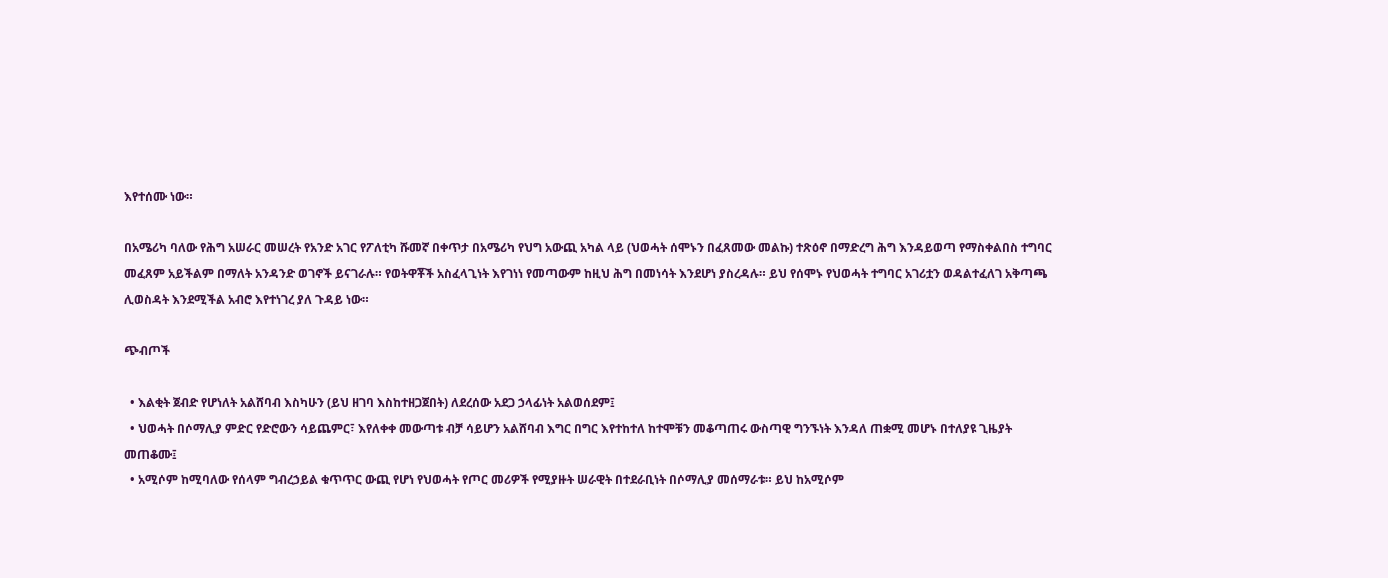እየተሰሙ ነው።

በአሜሪካ ባለው የሕግ አሠራር መሠረት የአንድ አገር የፖለቲካ ሹመኛ በቀጥታ በአሜሪካ የህግ አውጪ አካል ላይ (ህወሓት ሰሞኑን በፈጸመው መልኩ) ተጽዕኖ በማድረግ ሕግ እንዳይወጣ የማስቀልበስ ተግባር መፈጸም አይችልም በማለት አንዳንድ ወገኖች ይናገራሉ። የወትዋቾች አስፈላጊነት እየገነነ የመጣውም ከዚህ ሕግ በመነሳት እንደሆነ ያስረዳሉ። ይህ የሰሞኑ የህወሓት ተግባር አገሪቷን ወዳልተፈለገ አቅጣጫ ሊወስዳት እንደሚችል አብሮ እየተነገረ ያለ ጉዳይ ነው።

ጭብጦች

  • እልቂት ጀብድ የሆነለት አልሸባብ እስካሁን (ይህ ዘገባ እስከተዘጋጀበት) ለደረሰው አደጋ ኃላፊነት አልወሰደም፤
  • ህወሓት በሶማሊያ ምድር የድሮውን ሳይጨምር፣ እየለቀቀ መውጣቱ ብቻ ሳይሆን አልሸባብ እግር በግር እየተከተለ ከተሞቹን መቆጣጠሩ ውስጣዊ ግንኙነት እንዳለ ጠቋሚ መሆኑ በተለያዩ ጊዜያት መጠቆሙ፤
  • አሚሶም ከሚባለው የሰላም ግብረኃይል ቁጥጥር ውጪ የሆነ የህወሓት የጦር መሪዎች የሚያዙት ሠራዊት በተደራቢነት በሶማሊያ መሰማራቱ። ይህ ከአሚሶም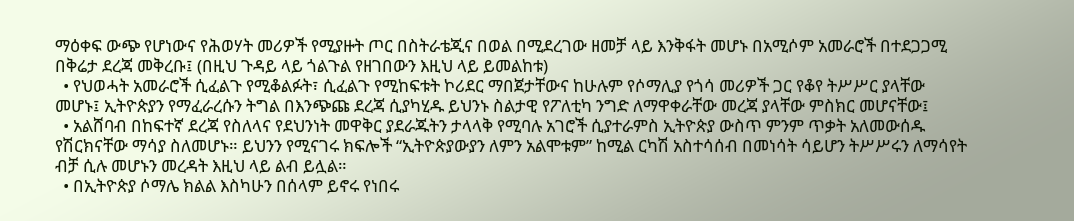ማዕቀፍ ውጭ የሆነውና የሕወሃት መሪዎች የሚያዙት ጦር በስትራቴጂና በወል በሚደረገው ዘመቻ ላይ እንቅፋት መሆኑ በአሚሶም አመራሮች በተደጋጋሚ በቅሬታ ደረጃ መቅረቡ፤ (በዚህ ጉዳይ ላይ ጎልጉል የዘገበውን እዚህ ላይ ይመልከቱ)
  • የህወሓት አመራሮች ሲፈልጉ የሚቆልፉት፣ ሲፈልጉ የሚከፍቱት ኮሪደር ማበጀታቸውና ከሁሉም የሶማሊያ የጎሳ መሪዎች ጋር የቆየ ትሥሥር ያላቸው መሆኑ፤ ኢትዮጵያን የማፈራረሱን ትግል በእንጭጩ ደረጃ ሲያካሂዱ ይህንኑ ስልታዊ የፖለቲካ ንግድ ለማዋቀራቸው መረጃ ያላቸው ምስክር መሆናቸው፤
  • አልሸባብ በከፍተኛ ደረጃ የስለላና የደህንነት መዋቅር ያደራጁትን ታላላቅ የሚባሉ አገሮች ሲያተራምስ ኢትዮጵያ ውስጥ ምንም ጥቃት አለመውሰዱ የሽርክናቸው ማሳያ ስለመሆኑ። ይህንን የሚናገሩ ክፍሎች “ኢትዮጵያውያን ለምን አልሞቱም” ከሚል ርካሽ አስተሳሰብ በመነሳት ሳይሆን ትሥሥሩን ለማሳየት ብቻ ሲሉ መሆኑን መረዳት እዚህ ላይ ልብ ይሏል።
  • በኢትዮጵያ ሶማሌ ክልል እስካሁን በሰላም ይኖሩ የነበሩ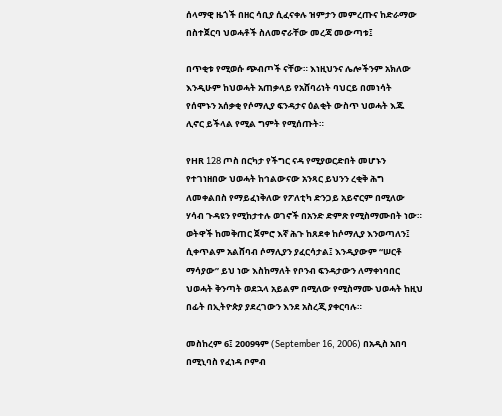ሰላማዊ ዜጎች በዘር ሳቢያ ሲፈናቀሉ ዝምታን መምረጡና ከድራማው በስተጀርባ ህወሓቶች ስለመኖራቸው መረጃ መውጣቱ፤

በጥቂቱ የሚወሱ ጭብጦች ናቸው። እነዚህንና ሌሎችንም አክለው እንዲሁም ከህወሓት አጠቃላይ የአሸባሪነት ባህርይ በመነሳት የሰሞኑን አሰቃቂ የሶማሊያ ፍንዳታና ዕልቂት ውስጥ ህወሓት እጁ ሊኖር ይችላል የሚል ግምት የሚሰጡት።

የHR 128 ጦስ በርካታ የችግር ናዳ የሚያወርድበት መሆኑን የተገነዘበው ህወሓት ከኅልውናው አንጻር ይህንን ረቂቅ ሕግ ለመቀልበስ የማይፈነቅለው የፖለቲካ ድንጋይ አይኖርም በሚለው ሃሳብ ጉዳዩን የሚከታተሉ ወገኖች በአንድ ድምጽ የሚስማሙበት ነው። ወትዋች ከመቅጠር ጀምሮ እኛ ሕጉ ከጸደቀ ከሶማሊያ እንወጣለን፤ ሲቀጥልም አልሸባብ ሶማሊያን ያፈርሳታል፤ እንዲያውም “ሠርቶ ማሳያው” ይህ ነው እስከማለት የቦንብ ፍንዳታውን ለማቀነባበር ህወሓት ቅንጣት ወደኋላ አይልም በሚለው የሚስማሙ ህወሓት ከዚህ በፊት በኢትዮጵያ ያደረገውን እንደ አስረጂ ያቀርባሉ።

መስከረም 6፤ 2009ዓም (September 16, 2006) በአዲስ አበባ በሚኒባስ የፈነዳ ቦምብ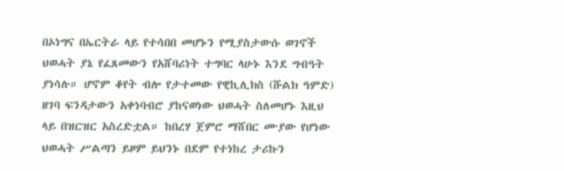በኦነግና በኤርትራ ላይ የተሳበበ መሆኑን የሚያስታውሱ ወገኖች ህወሓት ያኔ የፈጸመውን የአሸባሪነት ተግባር ላሁኑ እንደ ግብዓት ያነሳሉ። ሆኖም ቆየት ብሎ የታተመው የዊኪሊክስ (ሹልክ ዓምድ) ዘገባ ፍንዳታውን አቀነባብሮ ያከናወነው ህወሓት ስለመሆኑ እዚህ ላይ በዝርዝር አስረድቷል። ከበረሃ ጀምሮ ማሸበር ሙያው የሆነው ህወሓት ሥልጣን ይዞም ይህንኑ በደም የተነከረ ታሪኩን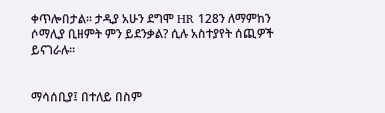ቀጥሎበታል። ታዲያ አሁን ደግሞ HR 128ን ለማምከን ሶማሊያ ቢዘምት ምን ይደንቃል? ሲሉ አስተያየት ሰጪዎች ይናገራሉ።


ማሳሰቢያ፤ በተለይ በስም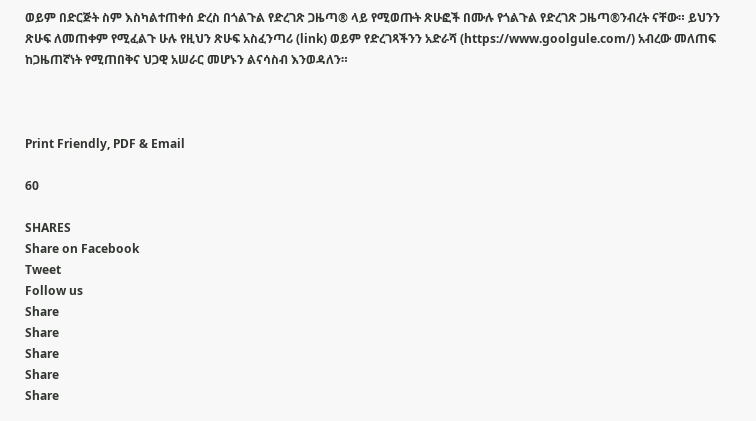ወይም በድርጅት ስም እስካልተጠቀሰ ድረስ በጎልጉል የድረገጽ ጋዜጣ® ላይ የሚወጡት ጽሁፎች በሙሉ የጎልጉል የድረገጽ ጋዜጣ®ንብረት ናቸው። ይህንን ጽሁፍ ለመጠቀም የሚፈልጉ ሁሉ የዚህን ጽሁፍ አስፈንጣሪ (link) ወይም የድረገጻችንን አድራሻ (https://www.goolgule.com/) አብረው መለጠፍ ከጋዜጠኛነት የሚጠበቅና ህጋዊ አሠራር መሆኑን ልናሳስብ እንወዳለን።



Print Friendly, PDF & Email

60

SHARES
Share on Facebook
Tweet
Follow us
Share
Share
Share
Share
Share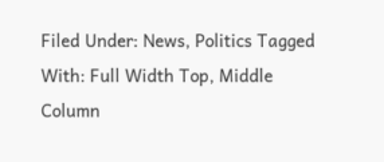Filed Under: News, Politics Tagged With: Full Width Top, Middle Column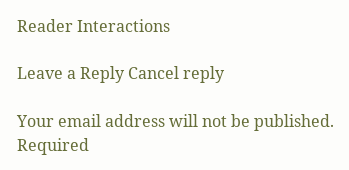Reader Interactions

Leave a Reply Cancel reply

Your email address will not be published. Required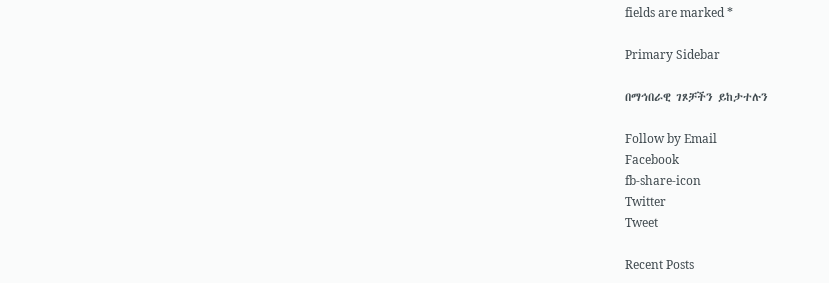fields are marked *

Primary Sidebar

በማኅበራዊ ገጾቻችን ይከታተሉን

Follow by Email
Facebook
fb-share-icon
Twitter
Tweet

Recent Posts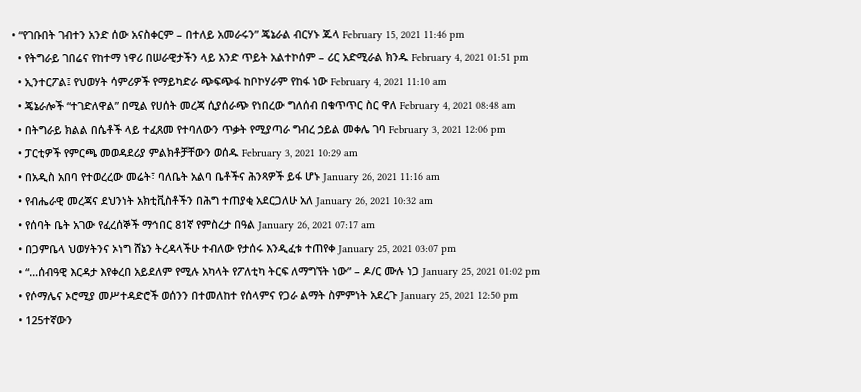• “የገቡበት ገብተን አንድ ሰው አናስቀርም – በተለይ አመራሩን” ጄኔራል ብርሃኑ ጁላ February 15, 2021 11:46 pm
  • የትግራይ ገበሬና የከተማ ነዋሪ በሠራዊታችን ላይ አንድ ጥይት አልተኮሰም – ሪር አድሚራል ክንዱ February 4, 2021 01:51 pm
  • ኢንተርፖል፤ የህወሃት ሳምሪዎች የማይካድራ ጭፍጭፋ ከቦኮሃራም የከፋ ነው February 4, 2021 11:10 am
  • ጄኔራሎች “ተገድለዋል” በሚል የሀሰት መረጃ ሲያሰራጭ የነበረው ግለሰብ በቁጥጥር ስር ዋለ February 4, 2021 08:48 am
  • በትግራይ ክልል በሴቶች ላይ ተፈጸመ የተባለውን ጥቃት የሚያጣራ ግብረ ኃይል መቀሌ ገባ February 3, 2021 12:06 pm
  • ፓርቲዎች የምርጫ መወዳደሪያ ምልክቶቻቸውን ወሰዱ February 3, 2021 10:29 am
  • በአዲስ አበባ የተወረረው መሬት፣ ባለቤት አልባ ቤቶችና ሕንጻዎች ይፋ ሆኑ January 26, 2021 11:16 am
  • የብሔራዊ መረጃና ደህንነት አክቲቪስቶችን በሕግ ተጠያቂ አደርጋለሁ አለ January 26, 2021 10:32 am
  • የሰባት ቤት አገው የፈረሰኞች ማኅበር 81ኛ የምስረታ በዓል January 26, 2021 07:17 am
  • በጋምቤላ ህወሃትንና ኦነግ ሸኔን ትረዳላችሁ ተብለው የታሰሩ እንዲፈቱ ተጠየቀ January 25, 2021 03:07 pm
  • “…ሰብዓዊ እርዳታ እየቀረበ አይደለም የሚሉ አካላት የፖለቲካ ትርፍ ለማግኘት ነው” – ዶ/ር ሙሉ ነጋ January 25, 2021 01:02 pm
  • የሶማሌና ኦሮሚያ መሥተዳድሮች ወሰንን በተመለከተ የሰላምና የጋራ ልማት ስምምነት አደረጉ January 25, 2021 12:50 pm
  • 125ተኛውን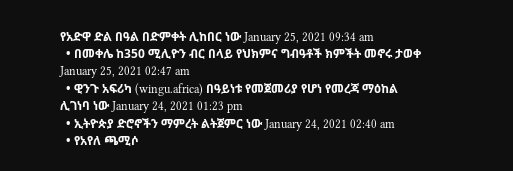የአድዋ ድል በዓል በድምቀት ሊከበር ነው January 25, 2021 09:34 am
  • በመቀሌ ከ350 ሚሊዮን ብር በላይ የህክምና ግብዓቶች ክምችት መኖሩ ታወቀ January 25, 2021 02:47 am
  • ዊንጉ አፍሪካ (wingu.africa) በዓይነቱ የመጀመሪያ የሆነ የመረጃ ማዕከል ሊገነባ ነው January 24, 2021 01:23 pm
  • ኢትዮጵያ ድሮኖችን ማምረት ልትጀምር ነው January 24, 2021 02:40 am
  • የአየለ ጫሚሶ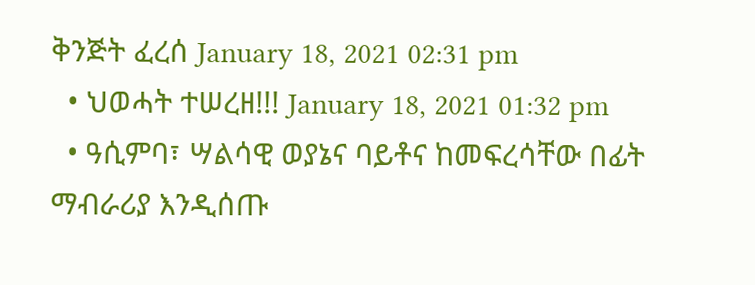ቅንጅት ፈረሰ January 18, 2021 02:31 pm
  • ህወሓት ተሠረዘ!!! January 18, 2021 01:32 pm
  • ዓሲምባ፣ ሣልሳዊ ወያኔና ባይቶና ከመፍረሳቸው በፊት ማብራሪያ እንዲሰጡ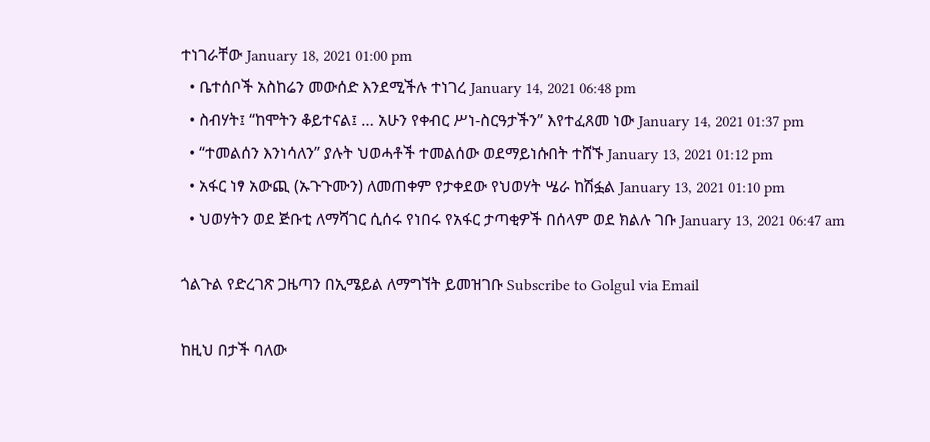ተነገራቸው January 18, 2021 01:00 pm
  • ቤተሰቦች አስከሬን መውሰድ እንደሚችሉ ተነገረ January 14, 2021 06:48 pm
  • ስብሃት፤ “ከሞትን ቆይተናል፤ … አሁን የቀብር ሥነ-ስርዓታችን” እየተፈጸመ ነው January 14, 2021 01:37 pm
  • “ተመልሰን እንነሳለን” ያሉት ህወሓቶች ተመልሰው ወደማይነሱበት ተሸኙ January 13, 2021 01:12 pm
  • አፋር ነፃ አውጪ (ኡጉጉሙን) ለመጠቀም የታቀደው የህወሃት ሤራ ከሽፏል January 13, 2021 01:10 pm
  • ህወሃትን ወደ ጅቡቲ ለማሻገር ሲሰሩ የነበሩ የአፋር ታጣቂዎች በሰላም ወደ ክልሉ ገቡ January 13, 2021 06:47 am

ጎልጉል የድረገጽ ጋዜጣን በኢሜይል ለማግኘት ይመዝገቡ Subscribe to Golgul via Email

ከዚህ በታች ባለው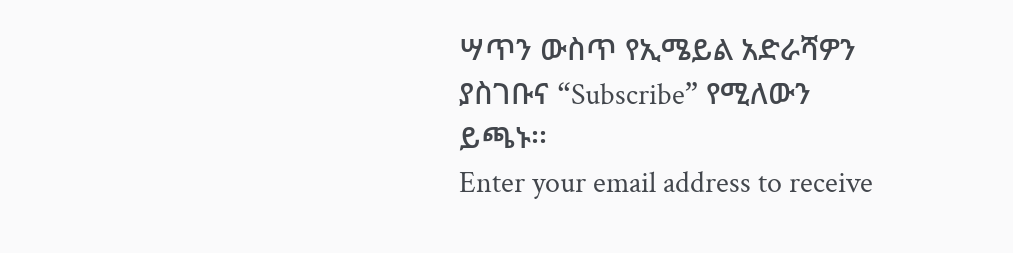ሣጥን ውስጥ የኢሜይል አድራሻዎን ያስገቡና “Subscribe” የሚለውን ይጫኑ፡፡
Enter your email address to receive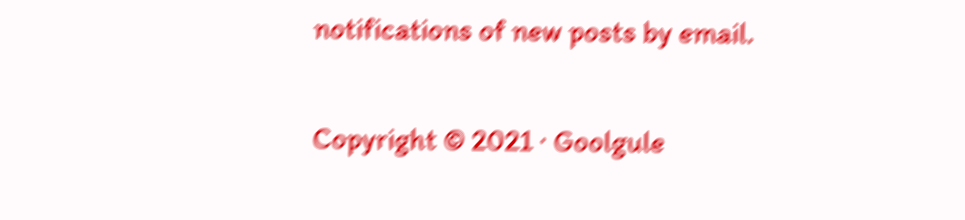notifications of new posts by email.

Copyright © 2021 · Goolgule